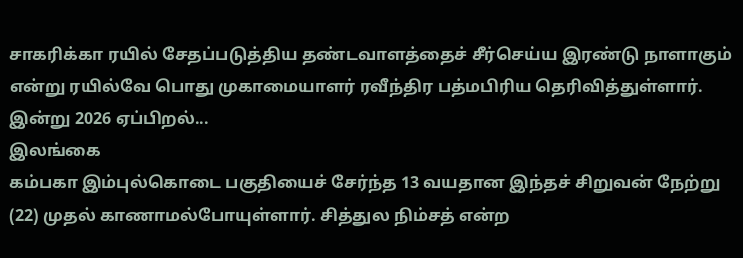சாகரிக்கா ரயில் சேதப்படுத்திய தண்டவாளத்தைச் சீர்செய்ய இரண்டு நாளாகும் என்று ரயில்வே பொது முகாமையாளர் ரவீந்திர பத்மபிரிய தெரிவித்துள்ளார். இன்று 2026 ஏப்பிறல்...
இலங்கை
கம்பகா இம்புல்கொடை பகுதியைச் சேர்ந்த 13 வயதான இந்தச் சிறுவன் நேற்று (22) முதல் காணாமல்போயுள்ளார். சித்துல நிம்சத் என்ற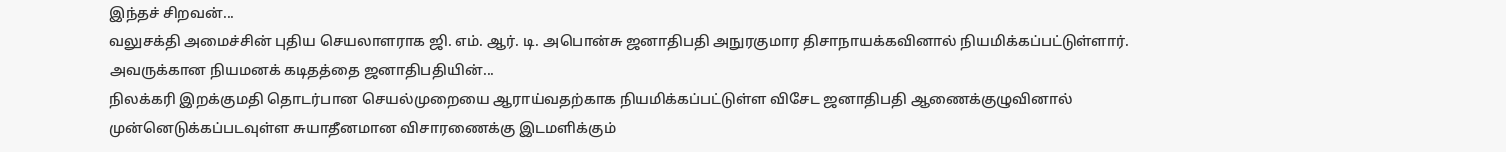இந்தச் சிறவன்...
வலுசக்தி அமைச்சின் புதிய செயலாளராக ஜி. எம். ஆர். டி. அபொன்சு ஜனாதிபதி அநுரகுமார திசாநாயக்கவினால் நியமிக்கப்பட்டுள்ளார். அவருக்கான நியமனக் கடிதத்தை ஜனாதிபதியின்...
நிலக்கரி இறக்குமதி தொடர்பான செயல்முறையை ஆராய்வதற்காக நியமிக்கப்பட்டுள்ள விசேட ஜனாதிபதி ஆணைக்குழுவினால் முன்னெடுக்கப்படவுள்ள சுயாதீனமான விசாரணைக்கு இடமளிக்கும்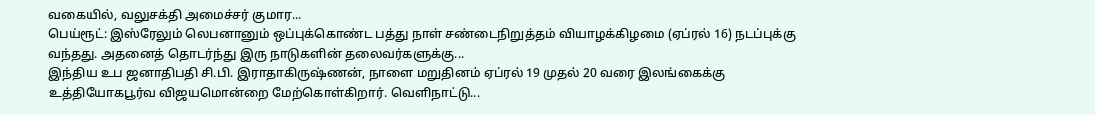வகையில், வலுசக்தி அமைச்சர் குமார...
பெய்ரூட்: இஸ்ரேலும் லெபனானும் ஒப்புக்கொண்ட பத்து நாள் சண்டைநிறுத்தம் வியாழக்கிழமை (ஏப்ரல் 16) நடப்புக்கு வந்தது. அதனைத் தொடர்ந்து இரு நாடுகளின் தலைவர்களுக்கு...
இந்திய உப ஜனாதிபதி சி.பி. இராதாகிருஷ்ணன், நாளை மறுதினம் ஏப்ரல் 19 முதல் 20 வரை இலங்கைக்கு உத்தியோகபூர்வ விஜயமொன்றை மேற்கொள்கிறார். வெளிநாட்டு...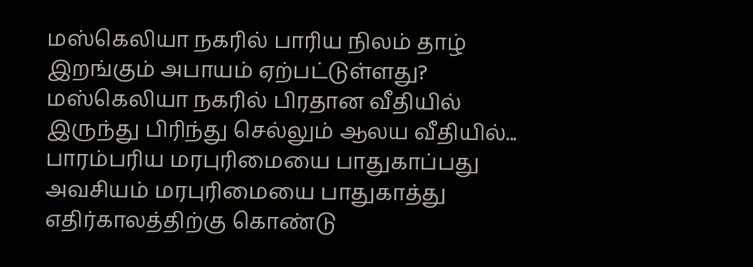மஸ்கெலியா நகரில் பாரிய நிலம் தாழ் இறங்கும் அபாயம் ஏற்பட்டுள்ளது? மஸ்கெலியா நகரில் பிரதான வீதியில் இருந்து பிரிந்து செல்லும் ஆலய வீதியில்...
பாரம்பரிய மரபுரிமையை பாதுகாப்பது அவசியம் மரபுரிமையை பாதுகாத்து எதிர்காலத்திற்கு கொண்டு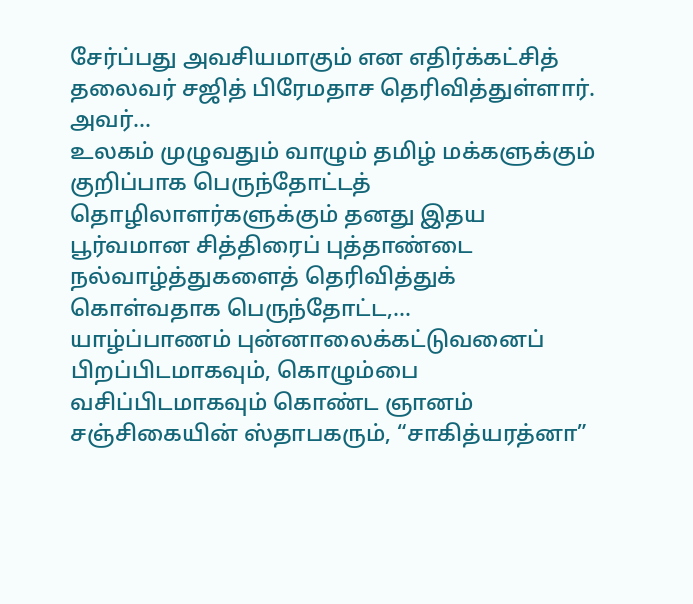சேர்ப்பது அவசியமாகும் என எதிர்க்கட்சித் தலைவர் சஜித் பிரேமதாச தெரிவித்துள்ளார். அவர்...
உலகம் முழுவதும் வாழும் தமிழ் மக்களுக்கும் குறிப்பாக பெருந்தோட்டத் தொழிலாளர்களுக்கும் தனது இதய பூர்வமான சித்திரைப் புத்தாண்டை நல்வாழ்த்துகளைத் தெரிவித்துக் கொள்வதாக பெருந்தோட்ட,...
யாழ்ப்பாணம் புன்னாலைக்கட்டுவனைப் பிறப்பிடமாகவும், கொழும்பை வசிப்பிடமாகவும் கொண்ட ஞானம் சஞ்சிகையின் ஸ்தாபகரும், “சாகித்யரத்னா”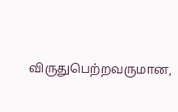விருதுபெற்றவருமான,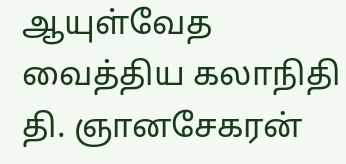ஆயுள்வேத வைத்திய கலாநிதி தி. ஞானசேகரன்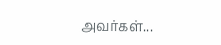அவர்கள்...